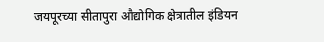जयपूरच्या सीतापुरा औद्योगिक क्षेत्रातील इंडियन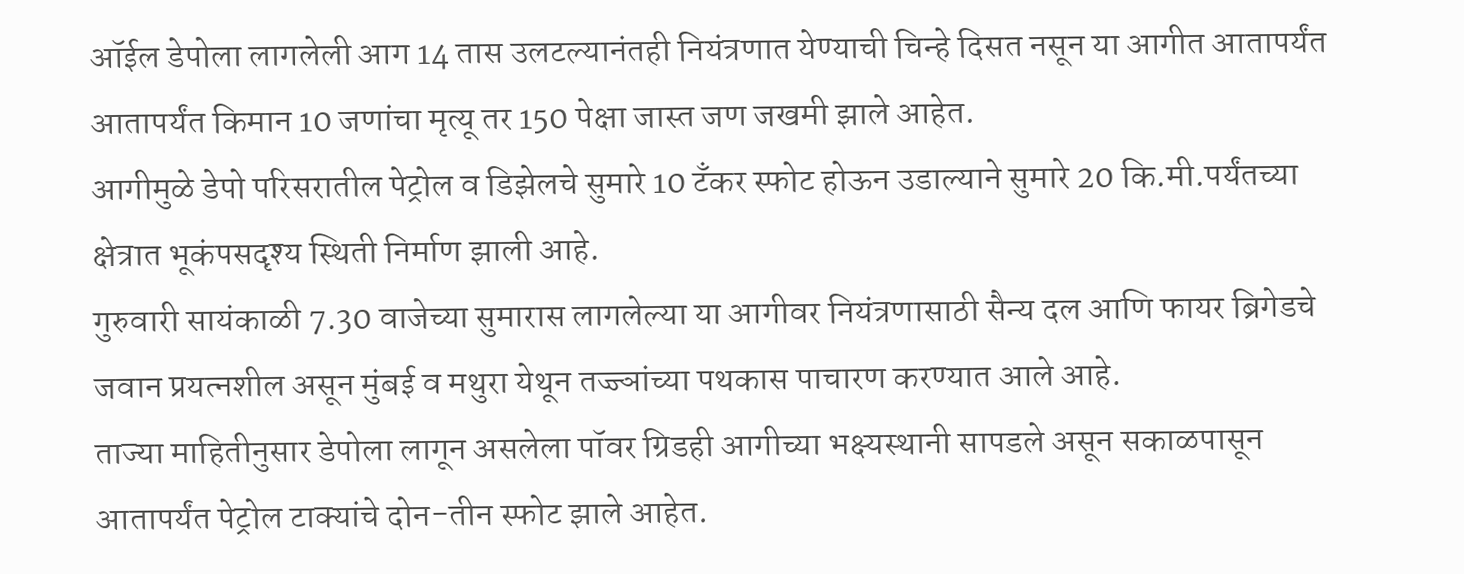ऑईल डेपोला लागलेली आग 14 तास उलटल्यानंतही नियंत्रणात येण्याची चिन्हे दिसत नसून या आगीत आतापर्यंत आतापर्यंत किमान 10 जणांचा मृत्यू तर 150 पेक्षा जास्त जण जखमी झाले आहेत.
आगीमुळे डेपो परिसरातील पेट्रोल व डिझेलचे सुमारे 10 टँकर स्फोट होऊन उडाल्याने सुमारे 20 कि.मी.पर्यंतच्या क्षेत्रात भूकंपसदृश्य स्थिती निर्माण झाली आहे.
गुरुवारी सायंकाळी 7.30 वाजेच्या सुमारास लागलेल्या या आगीवर नियंत्रणासाठी सैन्य दल आणि फायर ब्रिगेडचे जवान प्रयत्नशील असून मुंबई व मथुरा येथून तज्ज्ञांच्या पथकास पाचारण करण्यात आले आहे.
ताज्या माहितीनुसार डेपोला लागून असलेला पॉवर ग्रिडही आगीच्या भक्ष्यस्थानी सापडले असून सकाळपासून आतापर्यंत पेट्रोल टाक्यांचे दोन-तीन स्फोट झाले आहेत.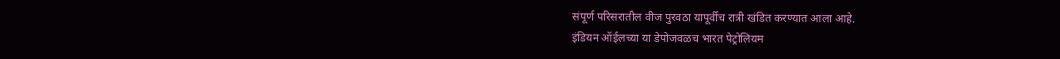संपूर्ण परिसरातील वीज पुरवठा यापूर्वीच रात्री खंडित करण्यात आला आहे.
इंडियन ऑईलच्या या डेपोजवळच भारत पेट्रोलियम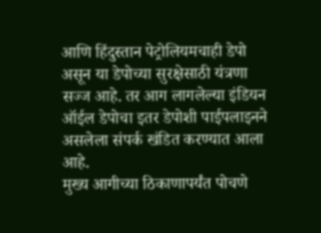आणि हिंदुस्तान पेट्रोलियमचाही डेपो असून या डेपोच्या सुरक्षेसाठी यंत्रणा सज्ज आहे. तर आग लागलेल्या इंडियन ऑईल डेपोचा इतर डेपोशी पाईपलाइनने असलेला संपर्क खंडित करण्यात आला आहे.
मुख्य आगीच्या ठिकाणापर्यंत पोचणे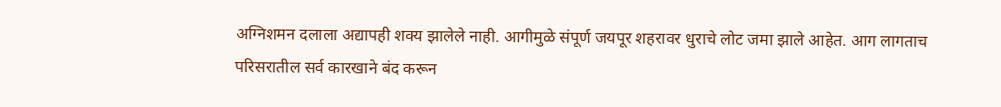अग्निशमन दलाला अद्यापही शक्य झालेले नाही. आगीमुळे संपूर्ण जयपूर शहरावर धुराचे लोट जमा झाले आहेत. आग लागताच परिसरातील सर्व कारखाने बंद करून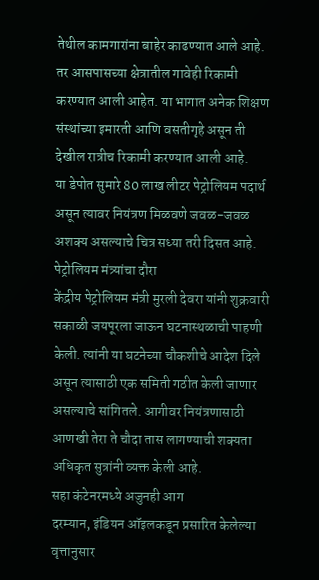तेथील कामगारांना बाहेर काढण्यात आले आहे. तर आसपासच्या क्षेत्रातील गावेही रिकामी करण्यात आली आहेत. या भागात अनेक शिक्षण संस्थांच्या इमारती आणि वसतीगृहे असून ती देखील रात्रीच रिकामी करण्यात आली आहे.
या डेपोत सुमारे 80 लाख लीटर पेट्रोलियम पदार्थ असून त्यावर नियंत्रण मिळवणे जवळ-जवळ अशक्य असल्याचे चित्र सध्या तरी दिसत आहे.
पेट्रोलियम मंत्र्यांचा दौरा
केंद्रीय पेट्रोलियम मंत्री मुरली देवरा यांनी शुक्रवारी सकाळी जयपूरला जाऊन घटनास्थळाची पाहणी केली. त्यांनी या घटनेच्या चौकशीचे आदेश दिले असून त्यासाठी एक समिती गठीत केली जाणार असल्याचे सांगितले. आगीवर नियंत्रणासाठी आणखी तेरा ते चौदा तास लागण्याची शक्यता अधिकृत सुत्रांनी व्यक्त केली आहे.
सहा कंटेनरमध्ये अजुनही आग
दरम्यान, इंडियन ऑइलकडून प्रसारित केलेल्या वृत्तानुसार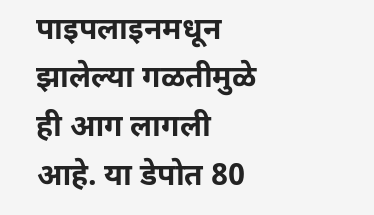पाइपलाइनमधून झालेल्या गळतीमुळे ही आग लागली आहे. या डेपोत 80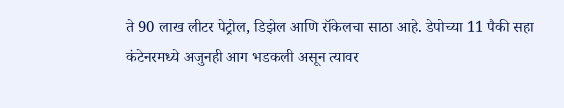ते 90 लाख लीटर पेट्रोल, डिझेल आणि रॉकेलचा साठा आहे. डेपोच्या 11 पैकी सहा कंटेनरमध्ये अजुनही आग भडकली असून त्यावर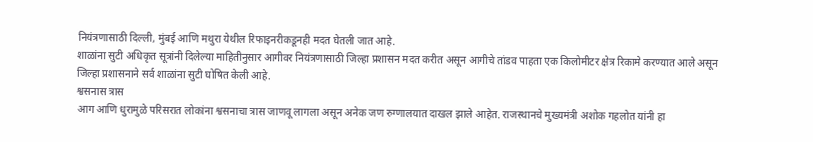नियंत्रणासाठी दिल्ली, मुंबई आणि मथुरा येथील रिफाइनरीकडूनही मदत घेतली जात आहे.
शाळांना सुटी अधिकृत सूत्रांनी दिलेल्या माहितीनुसार आगीवर नियंत्रणासाठी जिल्हा प्रशासन मदत करीत असून आगीचे तांडव पाहता एक किलोमीटर क्षेत्र रिकामे करण्यात आले असून जिल्हा प्रशासनाने सर्व शाळांना सुटी घोषित केली आहे.
श्वसनास त्रास
आग आणि धुरामुळे परिसरात लोकांना श्वसनाचा त्रास जाणवू लागला असून अनेक जण रुग्णालयात दाखल झाले आहेत. राजस्थानचे मुख्यमंत्री अशोक गहलोत यांनी हा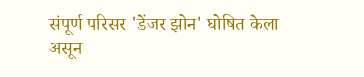संपूर्ण परिसर 'डेंजर झोन' घोषित केला असून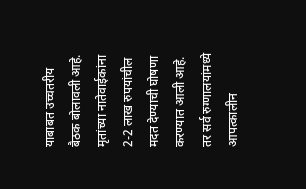याबाबत उच्चतरीय बैठक बोलावली आहे. मृतांच्या नातेवाईकांना 2-2 लाख रुपयांचील मदत देण्याची घोषणा करण्यात आली आहे. तर सर्व रुग्णालयांमध्ये आपत्कालीन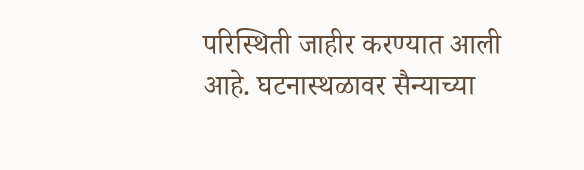परिस्थिती जाहीर करण्यात आली आहे. घटनास्थळावर सैन्याच्या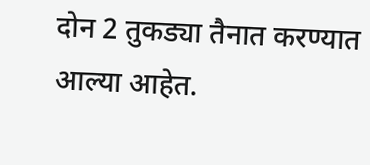दोन 2 तुकड्या तैनात करण्यात आल्या आहेत.